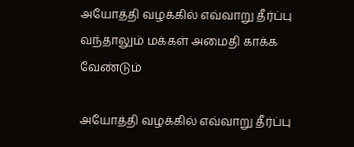அயோத்தி வழக்கில் எவ்வாறு தீர்ப்பு வந்தாலும் மக்கள் அமைதி காக்க வேண்டும்

அயோத்தி வழக்கில் எவ்வாறு தீர்ப்பு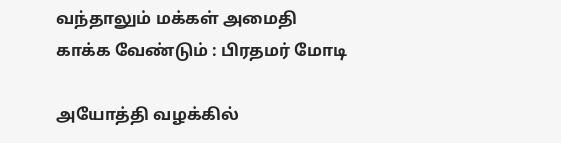வந்தாலும் மக்கள் அமைதி காக்க வேண்டும் : பிரதமர் மோடி

அயோத்தி வழக்கில்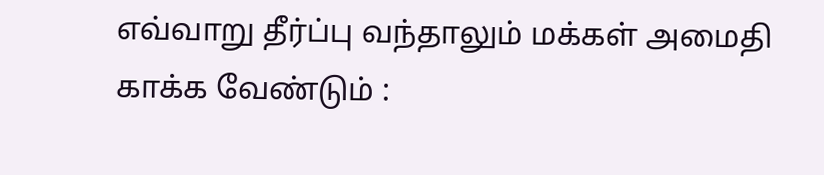எவ்வாறு தீர்ப்பு வந்தாலும் மக்கள் அமைதி காக்க வேண்டும் :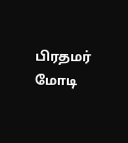பிரதமர் மோடி